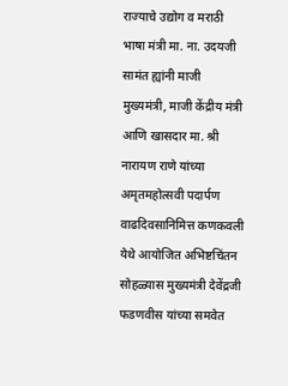राज्याचे उद्योग व मराठी भाषा मंत्री मा. ना. उदयजी सामंत ह्यांनी माजी मुख्यमंत्री, माजी केंद्रीय मंत्री आणि खासदार मा. श्री नारायण राणे यांच्या अमृतमहोत्सवी पदार्पण वाढदिवसानिमित्त कणकवली येथे आयोजित अभिष्टचिंतन सोहळ्यास मुख्यमंत्री देवेंद्रजी फडणवीस यांच्या समवेत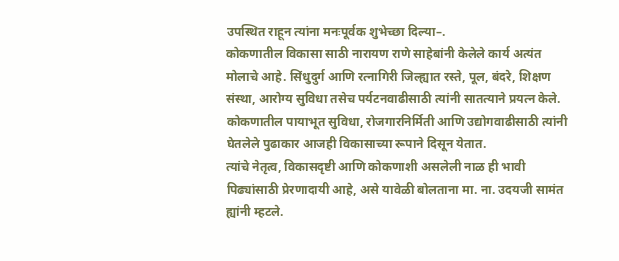उपस्थित राहून त्यांना मनःपूर्वक शुभेच्छा दिल्या–.
कोकणातील विकासा साठी नारायण राणे साहेबांनी केलेले कार्य अत्यंत मोलाचे आहे. सिंधुदुर्ग आणि रत्नागिरी जिल्ह्यात रस्ते, पूल, बंदरे, शिक्षण संस्था, आरोग्य सुविधा तसेच पर्यटनवाढीसाठी त्यांनी सातत्याने प्रयत्न केले. कोकणातील पायाभूत सुविधा, रोजगारनिर्मिती आणि उद्योगवाढीसाठी त्यांनी घेतलेले पुढाकार आजही विकासाच्या रूपाने दिसून येतात.
त्यांचे नेतृत्व, विकासदृष्टी आणि कोकणाशी असलेली नाळ ही भावी पिढ्यांसाठी प्रेरणादायी आहे, असे यावेळी बोलताना मा. ना. उदयजी सामंत ह्यांनी म्हटले.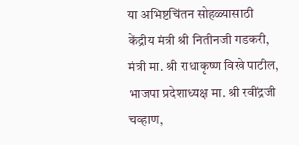या अभिष्टचिंतन सोहळ्यासाठी केंद्रीय मंत्री श्री नितीनजी गडकरी, मंत्री मा. श्री राधाकृष्ण विखे पाटील, भाजपा प्रदेशाध्यक्ष मा. श्री रवींद्रजी चव्हाण,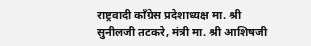राष्ट्रवादी काँग्रेस प्रदेशाध्यक्ष मा. श्री सुनीलजी तटकरे, मंत्री मा. श्री आशिषजी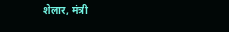शेलार, मंत्री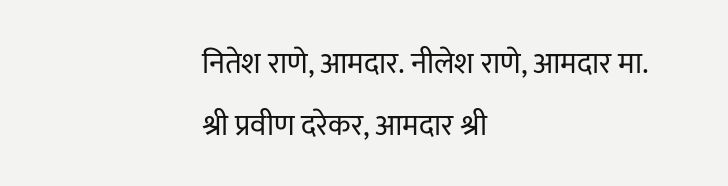नितेश राणे, आमदार. नीलेश राणे, आमदार मा. श्री प्रवीण दरेकर, आमदार श्री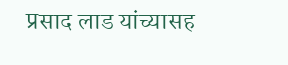प्रसाद लाड यांच्यासह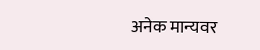अनेक मान्यवर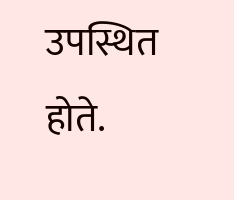उपस्थित होते.